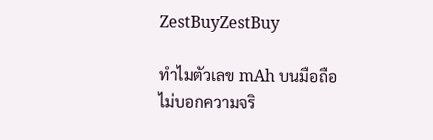ZestBuyZestBuy

ทำไมตัวเลข mAh บนมือถือไม่บอกความจริ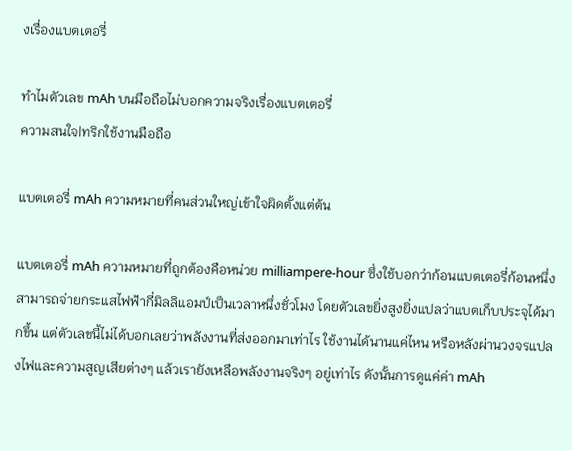งเรื่องแบตเตอรี่

ทำไมตัวเลข mAh บนมือถือไม่บอกความจริงเรื่องแบตเตอรี่
ความสนใจ|ทริกใช้งานมือถือ

แบตเตอรี่ mAh ความหมายที่คนส่วนใหญ่เข้าใจผิดตั้งแต่ต้น

แบตเตอรี่ mAh ความหมายที่ถูกต้องคือหน่วย milliampere-hour ซึ่งใช้บอกว่าก้อนแบตเตอรี่ก้อนหนึ่งสามารถจ่ายกระแสไฟฟ้ากี่มิลลิแอมป์เป็นเวลาหนึ่งชั่วโมง โดยตัวเลขยิ่งสูงยิ่งแปลว่าแบตเก็บประจุได้มากขึ้น แต่ตัวเลขนี้ไม่ได้บอกเลยว่าพลังงานที่ส่งออกมาเท่าไร ใช้งานได้นานแค่ไหน หรือหลังผ่านวงจรแปลงไฟและความสูญเสียต่างๆ แล้วเรายังเหลือพลังงานจริงๆ อยู่เท่าไร ดังนั้นการดูแค่ค่า mAh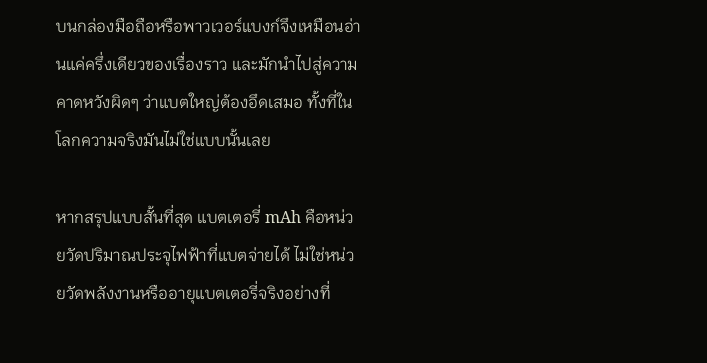บนกล่องมือถือหรือพาวเวอร์แบงก์จึงเหมือนอ่านแค่ครึ่งเดียวของเรื่องราว และมักนำไปสู่ความคาดหวังผิดๆ ว่าแบตใหญ่ต้องอึดเสมอ ทั้งที่ในโลกความจริงมันไม่ใช่แบบนั้นเลย

หากสรุปแบบสั้นที่สุด แบตเตอรี่ mAh คือหน่วยวัดปริมาณประจุไฟฟ้าที่แบตจ่ายได้ ไม่ใช่หน่วยวัดพลังงานหรืออายุแบตเตอรี่จริงอย่างที่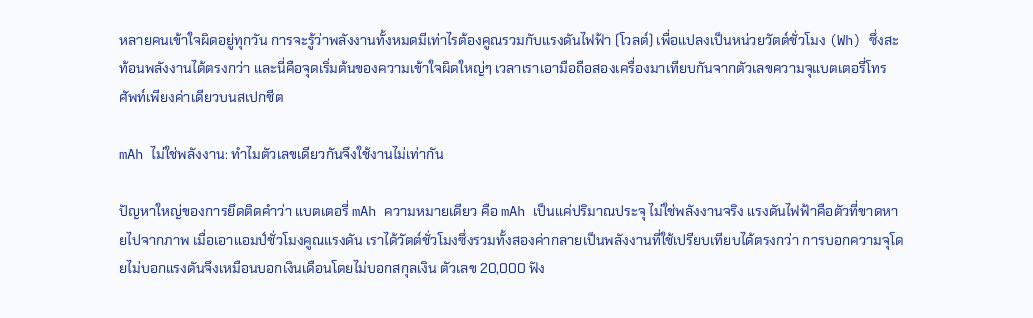หลายคนเข้าใจผิดอยู่ทุกวัน การจะรู้ว่าพลังงานทั้งหมดมีเท่าไรต้องคูณรวมกับแรงดันไฟฟ้า (โวลต์) เพื่อแปลงเป็นหน่วยวัตต์ชั่วโมง (Wh) ซึ่งสะท้อนพลังงานได้ตรงกว่า และนี่คือจุดเริ่มต้นของความเข้าใจผิดใหญ่ๆ เวลาเราเอามือถือสองเครื่องมาเทียบกันจากตัวเลขความจุแบตเตอรี่โทรศัพท์เพียงค่าเดียวบนสเปกชีต

mAh ไม่ใช่พลังงาน: ทำไมตัวเลขเดียวกันจึงใช้งานไม่เท่ากัน

ปัญหาใหญ่ของการยึดติดคำว่า แบตเตอรี่ mAh ความหมายเดียว คือ mAh เป็นแค่ปริมาณประจุ ไม่ใช่พลังงานจริง แรงดันไฟฟ้าคือตัวที่ขาดหายไปจากภาพ เมื่อเอาแอมป์ชั่วโมงคูณแรงดัน เราได้วัตต์ชั่วโมงซึ่งรวมทั้งสองค่ากลายเป็นพลังงานที่ใช้เปรียบเทียบได้ตรงกว่า การบอกความจุโดยไม่บอกแรงดันจึงเหมือนบอกเงินเดือนโดยไม่บอกสกุลเงิน ตัวเลข 20,000 ฟัง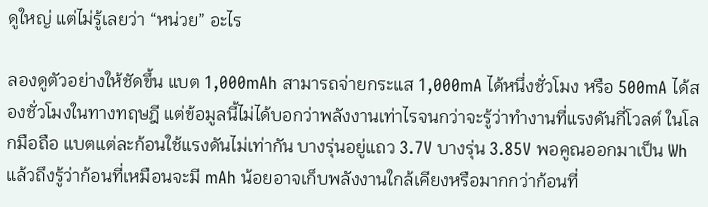ดูใหญ่ แต่ไม่รู้เลยว่า “หน่วย” อะไร

ลองดูตัวอย่างให้ชัดขึ้น แบต 1,000mAh สามารถจ่ายกระแส 1,000mA ได้หนึ่งชั่วโมง หรือ 500mA ได้สองชั่วโมงในทางทฤษฎี แต่ข้อมูลนี้ไม่ได้บอกว่าพลังงานเท่าไรจนกว่าจะรู้ว่าทำงานที่แรงดันกี่โวลต์ ในโลกมือถือ แบตแต่ละก้อนใช้แรงดันไม่เท่ากัน บางรุ่นอยู่แถว 3.7V บางรุ่น 3.85V พอคูณออกมาเป็น Wh แล้วถึงรู้ว่าก้อนที่เหมือนจะมี mAh น้อยอาจเก็บพลังงานใกล้เคียงหรือมากกว่าก้อนที่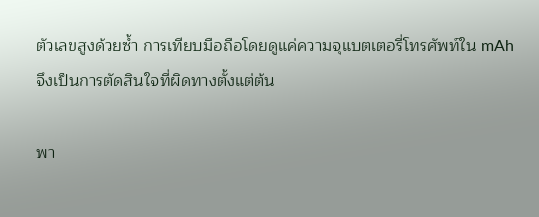ตัวเลขสูงด้วยซ้ำ การเทียบมือถือโดยดูแค่ความจุแบตเตอรี่โทรศัพท์ใน mAh จึงเป็นการตัดสินใจที่ผิดทางตั้งแต่ต้น

พา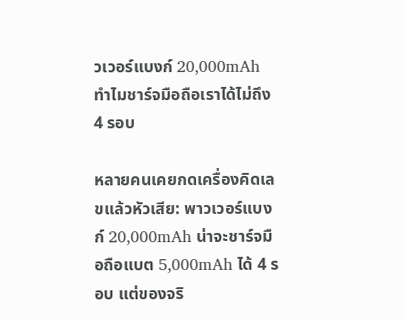วเวอร์แบงก์ 20,000mAh ทำไมชาร์จมือถือเราได้ไม่ถึง 4 รอบ

หลายคนเคยกดเครื่องคิดเลขแล้วหัวเสีย: พาวเวอร์แบงก์ 20,000mAh น่าจะชาร์จมือถือแบต 5,000mAh ได้ 4 รอบ แต่ของจริ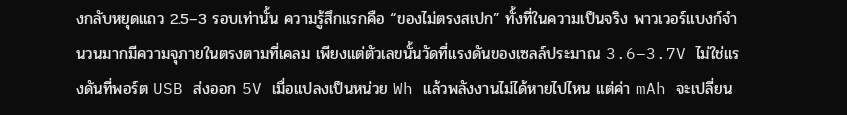งกลับหยุดแถว 2.5–3 รอบเท่านั้น ความรู้สึกแรกคือ “ของไม่ตรงสเปก” ทั้งที่ในความเป็นจริง พาวเวอร์แบงก์จำนวนมากมีความจุภายในตรงตามที่เคลม เพียงแต่ตัวเลขนั้นวัดที่แรงดันของเซลล์ประมาณ 3.6–3.7V ไม่ใช่แรงดันที่พอร์ต USB ส่งออก 5V เมื่อแปลงเป็นหน่วย Wh แล้วพลังงานไม่ได้หายไปไหน แต่ค่า mAh จะเปลี่ยน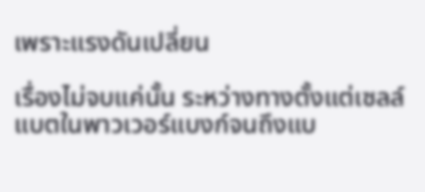เพราะแรงดันเปลี่ยน

เรื่องไม่จบแค่นั้น ระหว่างทางตั้งแต่เซลล์แบตในพาวเวอร์แบงก์จนถึงแบ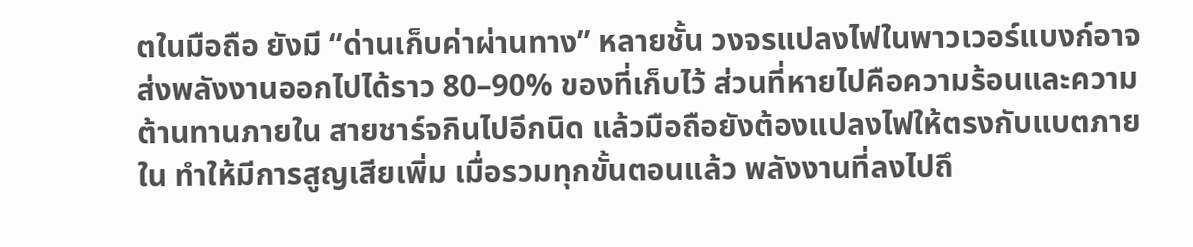ตในมือถือ ยังมี “ด่านเก็บค่าผ่านทาง” หลายชั้น วงจรแปลงไฟในพาวเวอร์แบงก์อาจส่งพลังงานออกไปได้ราว 80–90% ของที่เก็บไว้ ส่วนที่หายไปคือความร้อนและความต้านทานภายใน สายชาร์จกินไปอีกนิด แล้วมือถือยังต้องแปลงไฟให้ตรงกับแบตภายใน ทำให้มีการสูญเสียเพิ่ม เมื่อรวมทุกขั้นตอนแล้ว พลังงานที่ลงไปถึ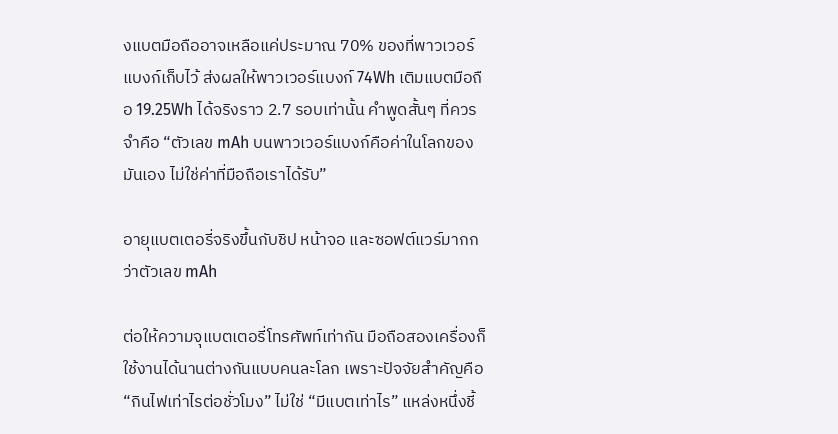งแบตมือถืออาจเหลือแค่ประมาณ 70% ของที่พาวเวอร์แบงก์เก็บไว้ ส่งผลให้พาวเวอร์แบงก์ 74Wh เติมแบตมือถือ 19.25Wh ได้จริงราว 2.7 รอบเท่านั้น คำพูดสั้นๆ ที่ควรจำคือ “ตัวเลข mAh บนพาวเวอร์แบงก์คือค่าในโลกของมันเอง ไม่ใช่ค่าที่มือถือเราได้รับ”

อายุแบตเตอรี่จริงขึ้นกับชิป หน้าจอ และซอฟต์แวร์มากกว่าตัวเลข mAh

ต่อให้ความจุแบตเตอรี่โทรศัพท์เท่ากัน มือถือสองเครื่องก็ใช้งานได้นานต่างกันแบบคนละโลก เพราะปัจจัยสำคัญคือ “กินไฟเท่าไรต่อชั่วโมง” ไม่ใช่ “มีแบตเท่าไร” แหล่งหนึ่งชี้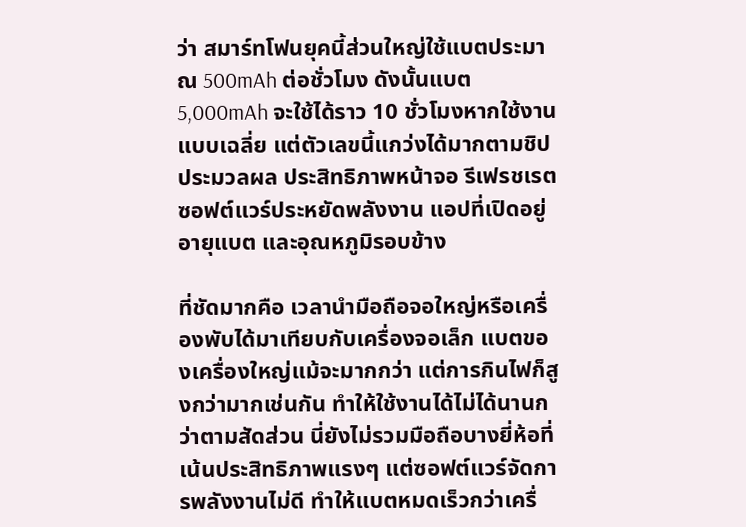ว่า สมาร์ทโฟนยุคนี้ส่วนใหญ่ใช้แบตประมาณ 500mAh ต่อชั่วโมง ดังนั้นแบต 5,000mAh จะใช้ได้ราว 10 ชั่วโมงหากใช้งานแบบเฉลี่ย แต่ตัวเลขนี้แกว่งได้มากตามชิปประมวลผล ประสิทธิภาพหน้าจอ รีเฟรชเรต ซอฟต์แวร์ประหยัดพลังงาน แอปที่เปิดอยู่ อายุแบต และอุณหภูมิรอบข้าง

ที่ชัดมากคือ เวลานำมือถือจอใหญ่หรือเครื่องพับได้มาเทียบกับเครื่องจอเล็ก แบตของเครื่องใหญ่แม้จะมากกว่า แต่การกินไฟก็สูงกว่ามากเช่นกัน ทำให้ใช้งานได้ไม่ได้นานกว่าตามสัดส่วน นี่ยังไม่รวมมือถือบางยี่ห้อที่เน้นประสิทธิภาพแรงๆ แต่ซอฟต์แวร์จัดการพลังงานไม่ดี ทำให้แบตหมดเร็วกว่าเครื่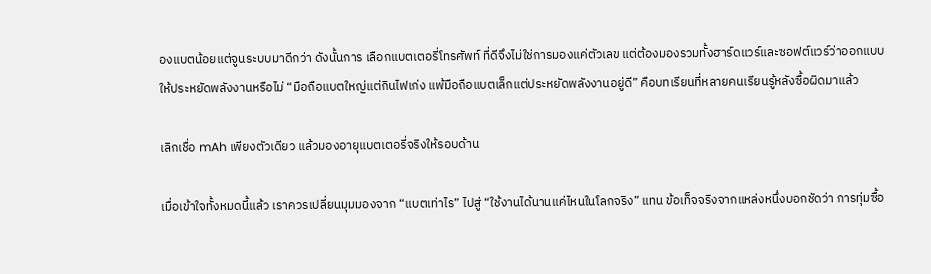องแบตน้อยแต่จูนระบบมาดีกว่า ดังนั้นการ เลือกแบตเตอรี่โทรศัพท์ ที่ดีจึงไม่ใช่การมองแค่ตัวเลข แต่ต้องมองรวมทั้งฮาร์ดแวร์และซอฟต์แวร์ว่าออกแบบให้ประหยัดพลังงานหรือไม่ “มือถือแบตใหญ่แต่กินไฟเก่ง แพ้มือถือแบตเล็กแต่ประหยัดพลังงานอยู่ดี” คือบทเรียนที่หลายคนเรียนรู้หลังซื้อผิดมาแล้ว

เลิกเชื่อ mAh เพียงตัวเดียว แล้วมองอายุแบตเตอรี่จริงให้รอบด้าน

เมื่อเข้าใจทั้งหมดนี้แล้ว เราควรเปลี่ยนมุมมองจาก “แบตเท่าไร” ไปสู่ “ใช้งานได้นานแค่ไหนในโลกจริง” แทน ข้อเท็จจริงจากแหล่งหนึ่งบอกชัดว่า การทุ่มซื้อ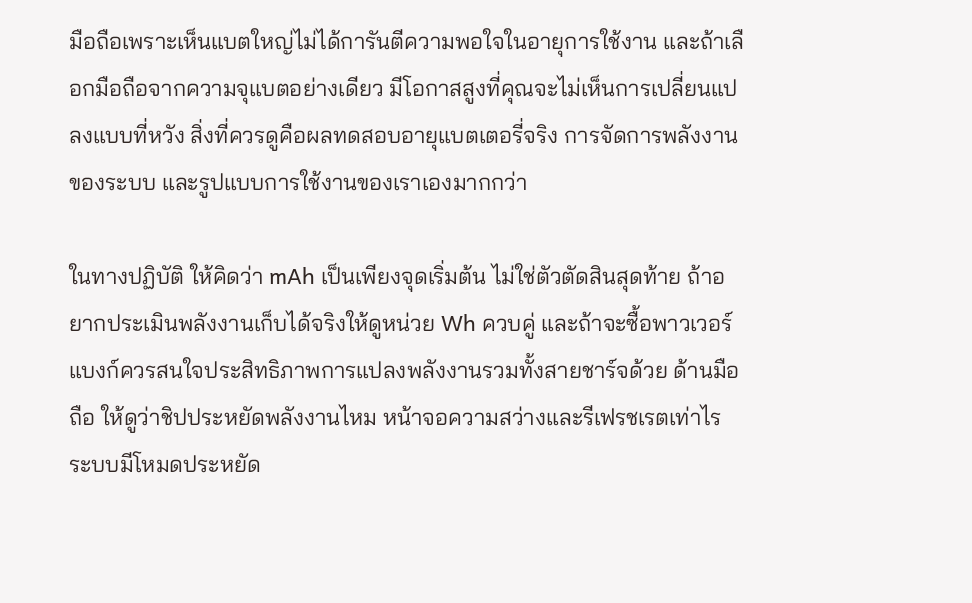มือถือเพราะเห็นแบตใหญ่ไม่ได้การันตีความพอใจในอายุการใช้งาน และถ้าเลือกมือถือจากความจุแบตอย่างเดียว มีโอกาสสูงที่คุณจะไม่เห็นการเปลี่ยนแปลงแบบที่หวัง สิ่งที่ควรดูคือผลทดสอบอายุแบตเตอรี่จริง การจัดการพลังงานของระบบ และรูปแบบการใช้งานของเราเองมากกว่า

ในทางปฏิบัติ ให้คิดว่า mAh เป็นเพียงจุดเริ่มต้น ไม่ใช่ตัวตัดสินสุดท้าย ถ้าอยากประเมินพลังงานเก็บได้จริงให้ดูหน่วย Wh ควบคู่ และถ้าจะซื้อพาวเวอร์แบงก์ควรสนใจประสิทธิภาพการแปลงพลังงานรวมทั้งสายชาร์จด้วย ด้านมือถือ ให้ดูว่าชิปประหยัดพลังงานไหม หน้าจอความสว่างและรีเฟรชเรตเท่าไร ระบบมีโหมดประหยัด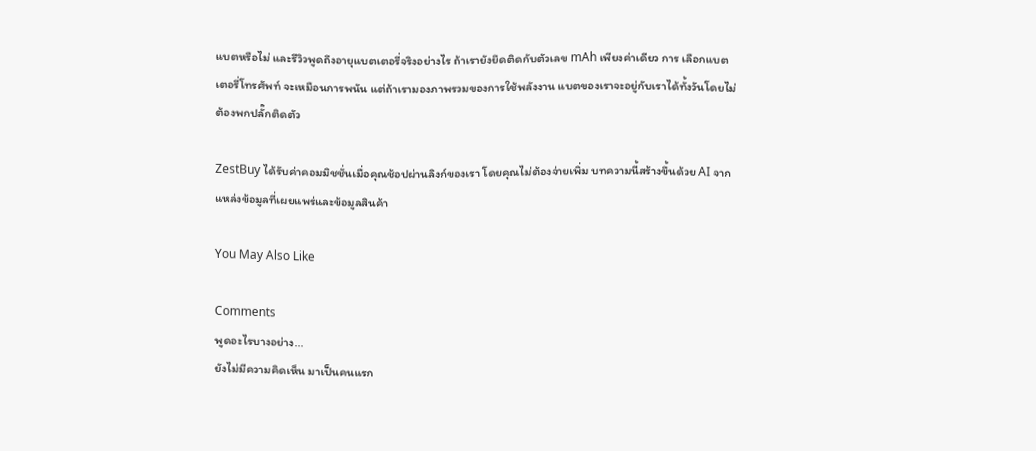แบตหรือไม่ และรีวิวพูดถึงอายุแบตเตอรี่จริงอย่างไร ถ้าเรายังยึดติดกับตัวเลข mAh เพียงค่าเดียว การ เลือกแบตเตอรี่โทรศัพท์ จะเหมือนการพนัน แต่ถ้าเรามองภาพรวมของการใช้พลังงาน แบตของเราจะอยู่กับเราได้ทั้งวันโดยไม่ต้องพกปลั๊กติดตัว

ZestBuy ได้รับค่าคอมมิชชั่นเมื่อคุณช้อปผ่านลิงก์ของเรา โดยคุณไม่ต้องจ่ายเพิ่ม บทความนี้สร้างขึ้นด้วย AI จากแหล่งข้อมูลที่เผยแพร่และข้อมูลสินค้า

You May Also Like

Comments
พูดอะไรบางอย่าง...
ยังไม่มีความคิดเห็น มาเป็นคนแรก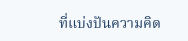ที่แบ่งปันความคิด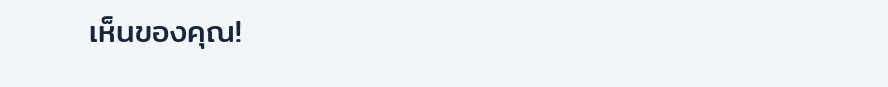เห็นของคุณ!